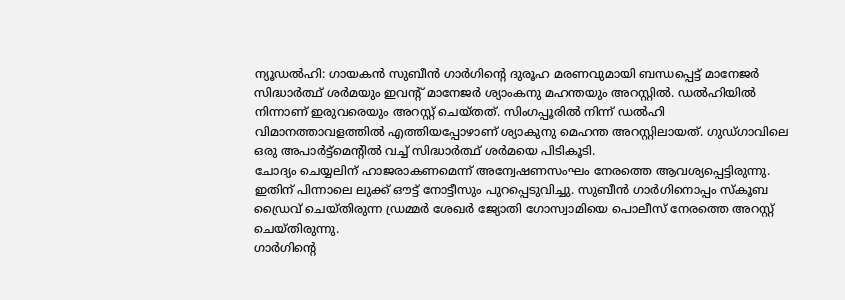ന്യൂഡൽഹി: ഗായകൻ സുബീൻ ഗാർഗിന്റെ ദുരൂഹ മരണവുമായി ബന്ധപ്പെട്ട് മാനേജർ സിദ്ധാർത്ഥ് ശർമയും ഇവന്റ് മാനേജർ ശ്യാംകനു മഹന്തയും അറസ്റ്റിൽ. ഡൽഹിയിൽ നിന്നാണ് ഇരുവരെയും അറസ്റ്റ് ചെയ്തത്. സിംഗപ്പൂരിൽ നിന്ന് ഡൽഹി വിമാനത്താവളത്തിൽ എത്തിയപ്പോഴാണ് ശ്യാകുനു മെഹന്ത അറസ്റ്റിലായത്. ഗുഡ്ഗാവിലെ ഒരു അപാർട്ട്മെന്റിൽ വച്ച് സിദ്ധാർത്ഥ് ശർമയെ പിടികൂടി.
ചോദ്യം ചെയ്യലിന് ഹാജരാകണമെന്ന് അന്വേഷണസംഘം നേരത്തെ ആവശ്യപ്പെട്ടിരുന്നു. ഇതിന് പിന്നാലെ ലുക്ക് ഔട്ട് നോട്ടീസും പുറപ്പെടുവിച്ചു. സുബീൻ ഗാർഗിനൊപ്പം സ്കൂബ ഡ്രൈവ് ചെയ്തിരുന്ന ഡ്രമ്മർ ശേഖർ ജ്യോതി ഗോസ്വാമിയെ പൊലീസ് നേരത്തെ അറസ്റ്റ് ചെയ്തിരുന്നു.
ഗാർഗിന്റെ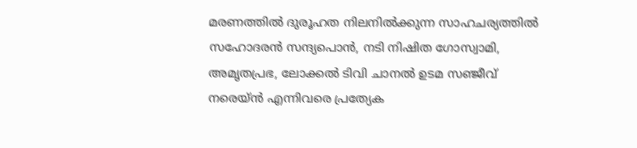മരണത്തിൽ ദുരൂഹത നിലനിൽക്കുന്ന സാഹചര്യത്തിൽ സഹോദരൻ സന്ദ്യപൊൻ, നടി നിഷിത ഗോസ്വാമി, അമൃതപ്രഭ, ലോക്കൽ ടിവി ചാനൽ ഉടമ സഞ്ജീവ് നരെയ്ൻ എന്നിവരെ പ്രത്യേക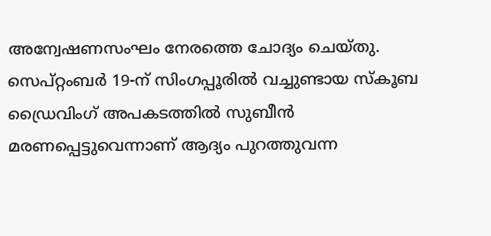അന്വേഷണസംഘം നേരത്തെ ചോദ്യം ചെയ്തു.
സെപ്റ്റംബർ 19-ന് സിംഗപ്പൂരിൽ വച്ചുണ്ടായ സ്കൂബ ഡ്രൈവിംഗ് അപകടത്തിൽ സുബീൻ മരണപ്പെട്ടുവെന്നാണ് ആദ്യം പുറത്തുവന്ന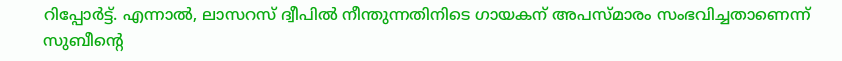റിപ്പോർട്ട്. എന്നാൽ, ലാസറസ് ദ്വീപിൽ നീന്തുന്നതിനിടെ ഗായകന് അപസ്മാരം സംഭവിച്ചതാണെന്ന് സുബീന്റെ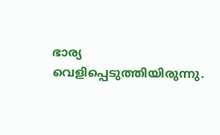ഭാര്യ വെളിപ്പെടുത്തിയിരുന്നു.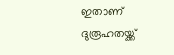ഇതാണ് ദുരൂഹതയ്ക്ക്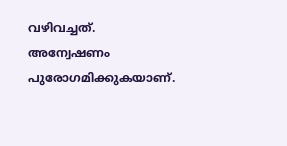വഴിവച്ചത്. അന്വേഷണം പുരോഗമിക്കുകയാണ്.